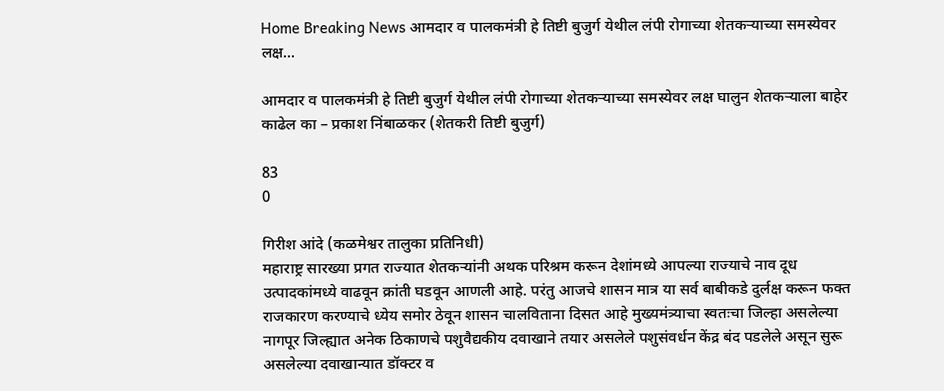Home Breaking News आमदार व पालकमंत्री हे तिष्टी बुजुर्ग येथील लंपी रोगाच्या शेतकऱ्याच्या समस्येवर लक्ष...

आमदार व पालकमंत्री हे तिष्टी बुजुर्ग येथील लंपी रोगाच्या शेतकऱ्याच्या समस्येवर लक्ष घालुन शेतकऱ्याला बाहेर काढेल का – प्रकाश निंबाळकर (शेतकरी तिष्टी बुजुर्ग)

83
0

गिरीश आंदे (कळमेश्वर तालुका प्रतिनिधी)
महाराष्ट्र सारख्या प्रगत राज्यात शेतकऱ्यांनी अथक परिश्रम करून देशांमध्ये आपल्या राज्याचे नाव दूध उत्पादकांमध्ये वाढवून क्रांती घडवून आणली आहे. परंतु आजचे शासन मात्र या सर्व बाबीकडे दुर्लक्ष करून फक्त राजकारण करण्याचे ध्येय समोर ठेवून शासन चालविताना दिसत आहे मुख्यमंत्र्याचा स्वतःचा जिल्हा असलेल्या नागपूर जिल्ह्यात अनेक ठिकाणचे पशुवैद्यकीय दवाखाने तयार असलेले पशुसंवर्धन केंद्र बंद पडलेले असून सुरू असलेल्या दवाखान्यात डॉक्टर व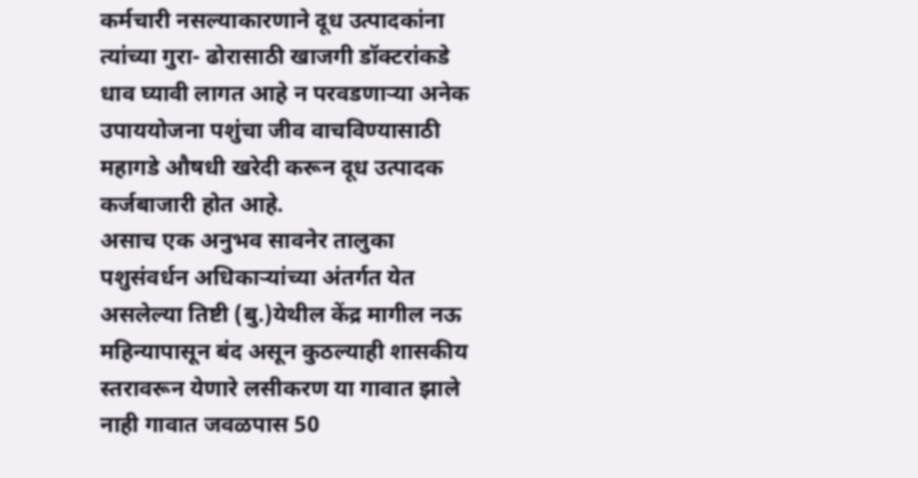कर्मचारी नसल्याकारणाने दूध उत्पादकांना त्यांच्या गुरा- ढोरासाठी खाजगी डॉक्टरांकडे धाव घ्यावी लागत आहे न परवडणाऱ्या अनेक उपाययोजना पशुंचा जीव वाचविण्यासाठी महागडे औषधी खरेदी करून दूध उत्पादक कर्जबाजारी होत आहे.
असाच एक अनुभव सावनेर तालुका पशुसंवर्धन अधिकाऱ्यांच्या अंतर्गत येत असलेल्या तिष्टी (बु.)येथील केंद्र मागील नऊ महिन्यापासून बंद असून कुठल्याही शासकीय स्तरावरून येणारे लसीकरण या गावात झाले नाही गावात जवळपास 50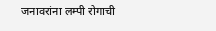जनावरांना लम्पी रोगाची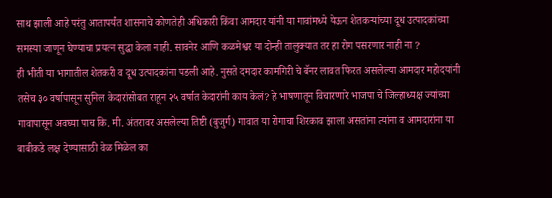साथ झाली आहे परंतु आतापर्यंत शासनाचे कोणतेही अधिकारी किंवा आमदार यांनी या गावांमध्ये येऊन शेतकऱ्यांच्या दूध उत्पादकांच्या समस्या जाणून घेण्याचा प्रयत्न सुद्धा केला नाही. सावनेर आणि कळमेश्वर या दोन्ही तालुक्यात तर हा रोग पसरणार नाही ना ?
ही भीती या भागातील शेतकरी व दूध उत्पादकांना पडली आहे. नुसते दमदार कामगिरी चे बॅनर लावत फिरत असलेल्या आमदार महोदयांनी तसेच ३० वर्षापासून सुनिल केदारांसोबत राहून २५ वर्षात केदारांनी काय केलं? हे भाषणातून विचारणारे भाजपा चे जिल्हाध्यक्ष ज्यांच्या गावापासून अवघ्या पाच कि. मी. अंतरावर असलेल्या तिष्टी (बुजुर्ग) गावात या रोगाचा शिरकाव झाला असतांना त्यांना व आमदारांना या बाबीकडे लक्ष देण्यासाठी वेळ मिळेल का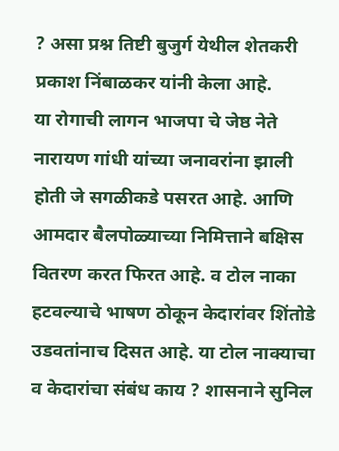? असा प्रश्न तिष्टी बुजुर्ग येथील शेतकरी प्रकाश निंबाळकर यांनी केला आहे.
या रोगाची लागन भाजपा चे जेष्ठ नेते नारायण गांधी यांच्या जनावरांना झाली होती जे सगळीकडे पसरत आहे. आणि आमदार बैलपोळ्याच्या निमित्ताने बक्षिस वितरण करत फिरत आहे. व टोल नाका हटवल्याचे भाषण ठोकून केदारांवर शिंतोडे उडवतांनाच दिसत आहे. या टोल नाक्याचा व केदारांचा संबंध काय ? शासनाने सुनिल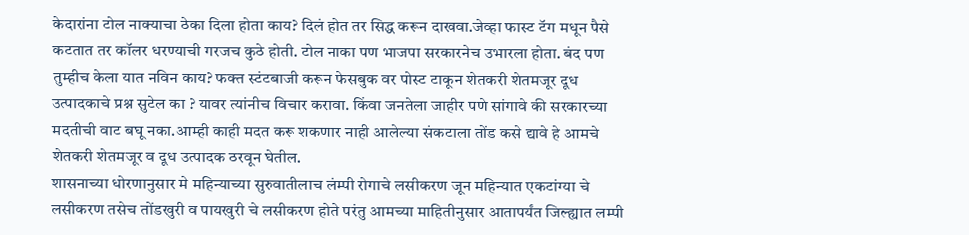केदारांना टोल नाक्याचा ठेका दिला होता काय? दिलं होत तर सिद्ध करून दाखवा.जेव्हा फास्ट टॅग मधून पैसे कटतात तर कॉलर धरण्याची गरजच कुठे होती. टोल नाका पण भाजपा सरकारनेच उभारला होता. बंद पण तुम्हीच केला यात नविन काय? फक्त स्टंटबाजी करून फेसबुक वर पोस्ट टाकून शेतकरी शेतमजूर दूध उत्पादकाचे प्रश्न सुटेल का ? यावर त्यांनीच विचार करावा. किंवा जनतेला जाहीर पणे सांगावे की सरकारच्या मदतीची वाट बघू नका.आम्ही काही मदत करू शकणार नाही आलेल्या संकटाला तोंड कसे द्यावे हे आमचे शेतकरी शेतमजूर व दूध उत्पादक ठरवून घेतील.
शासनाच्या धोरणानुसार मे महिन्याच्या सुरुवातीलाच लंम्पी रोगाचे लसीकरण जून महिन्यात एकटांग्या चे लसीकरण तसेच तोंडखुरी व पायखुरी चे लसीकरण होते परंतु आमच्या माहितीनुसार आतापर्यंत जिल्ह्यात लम्पी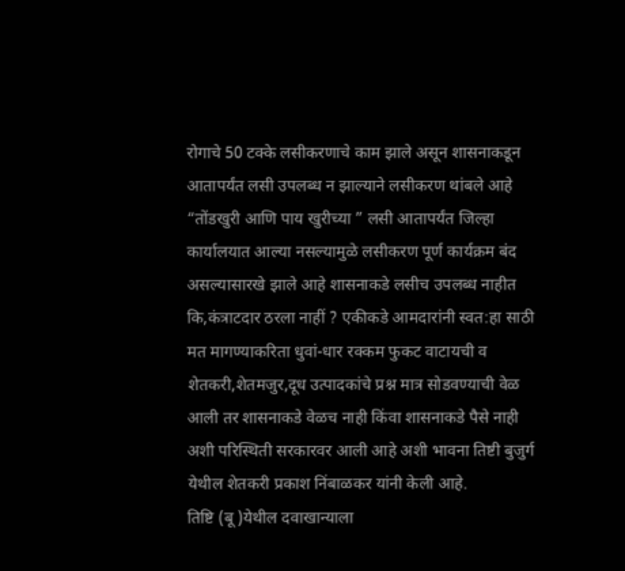रोगाचे 50 टक्के लसीकरणाचे काम झाले असून शासनाकडून आतापर्यंत लसी उपलब्ध न झाल्याने लसीकरण थांबले आहे “तोंडखुरी आणि पाय खुरीच्या ” लसी आतापर्यंत जिल्हा कार्यालयात आल्या नसल्यामुळे लसीकरण पूर्ण कार्यक्रम बंद असल्यासारखे झाले आहे शासनाकडे लसीच उपलब्ध नाहीत कि,कंत्राटदार ठरला नाहीं ? एकीकडे आमदारांनी स्वत:हा साठी मत मागण्याकरिता धुवां-धार रक्कम फुकट वाटायची व शेतकरी,शेतमजुर,दूध उत्पादकांचे प्रश्न मात्र सोडवण्याची वेळ आली तर शासनाकडे वेळच नाही किंवा शासनाकडे पैसे नाही अशी परिस्थिती सरकारवर आली आहे अशी भावना तिष्टी बुजुर्ग येथील शेतकरी प्रकाश निंबाळकर यांनी केली आहे.
तिष्टि (बू )येथील दवाखान्याला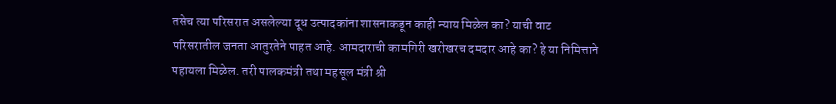तसेच त्या परिसरात असलेल्या दूध उत्पादकांना शासनाकडून काही न्याय मिळेल का? याची वाट परिसरातील जनता आतुरतेने पाहत आहे. आमदाराची कामगिरी खरोखरच दमदार आहे का? हे या निमित्ताने पहायला मिळेल. तरी पालकमंत्री तथा महसूल मंत्री श्री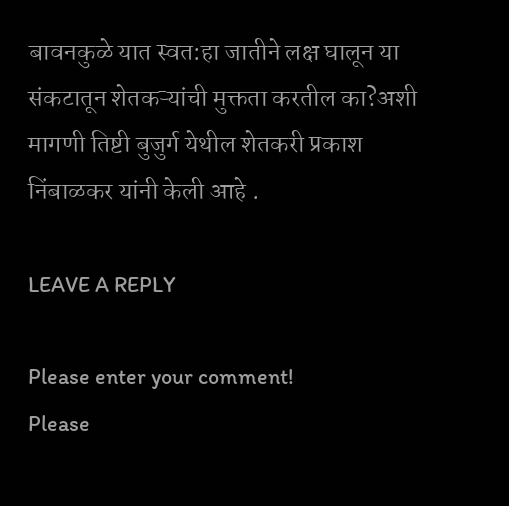बावनकुळे यात स्वत:हा जातीने लक्ष घालून या संकटातून शेतकऱ्यांची मुक्तता करतील का?अशी मागणी तिष्टी बुजुर्ग येथील शेतकरी प्रकाश निंबाळकर यांनी केली आहे .

LEAVE A REPLY

Please enter your comment!
Please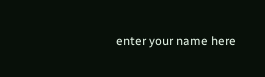enter your name here